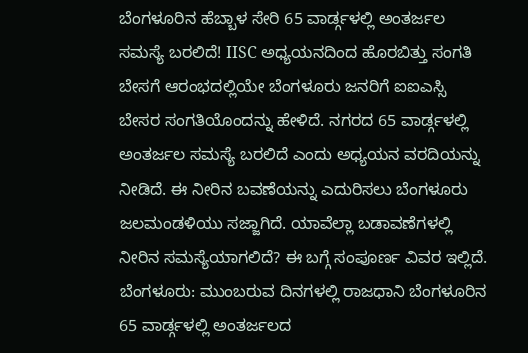ಬೆಂಗಳೂರಿನ ಹೆಬ್ಬಾಳ ಸೇರಿ 65 ವಾರ್ಡ್ಗಳಲ್ಲಿ ಅಂತರ್ಜಲ ಸಮಸ್ಯೆ ಬರಲಿದೆ! IISC ಅಧ್ಯಯನದಿಂದ ಹೊರಬಿತ್ತು ಸಂಗತಿ
ಬೇಸಗೆ ಆರಂಭದಲ್ಲಿಯೇ ಬೆಂಗಳೂರು ಜನರಿಗೆ ಐಐಎಸ್ಸಿ ಬೇಸರ ಸಂಗತಿಯೊಂದನ್ನು ಹೇಳಿದೆ. ನಗರದ 65 ವಾರ್ಡ್ಗಳಲ್ಲಿ ಅಂತರ್ಜಲ ಸಮಸ್ಯೆ ಬರಲಿದೆ ಎಂದು ಅಧ್ಯಯನ ವರದಿಯನ್ನು ನೀಡಿದೆ. ಈ ನೀರಿನ ಬವಣೆಯನ್ನು ಎದುರಿಸಲು ಬೆಂಗಳೂರು ಜಲಮಂಡಳಿಯು ಸಜ್ಜಾಗಿದೆ. ಯಾವೆಲ್ಲಾ ಬಡಾವಣೆಗಳಲ್ಲಿ ನೀರಿನ ಸಮಸ್ಯೆಯಾಗಲಿದೆ? ಈ ಬಗ್ಗೆ ಸಂಪೂರ್ಣ ವಿವರ ಇಲ್ಲಿದೆ.
ಬೆಂಗಳೂರು: ಮುಂಬರುವ ದಿನಗಳಲ್ಲಿ ರಾಜಧಾನಿ ಬೆಂಗಳೂರಿನ 65 ವಾರ್ಡ್ಗಳಲ್ಲಿ ಅಂತರ್ಜಲದ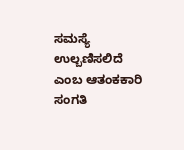ಸಮಸ್ಯೆ ಉಲ್ಬಣಿಸಲಿದೆ ಎಂಬ ಆತಂಕಕಾರಿ ಸಂಗತಿ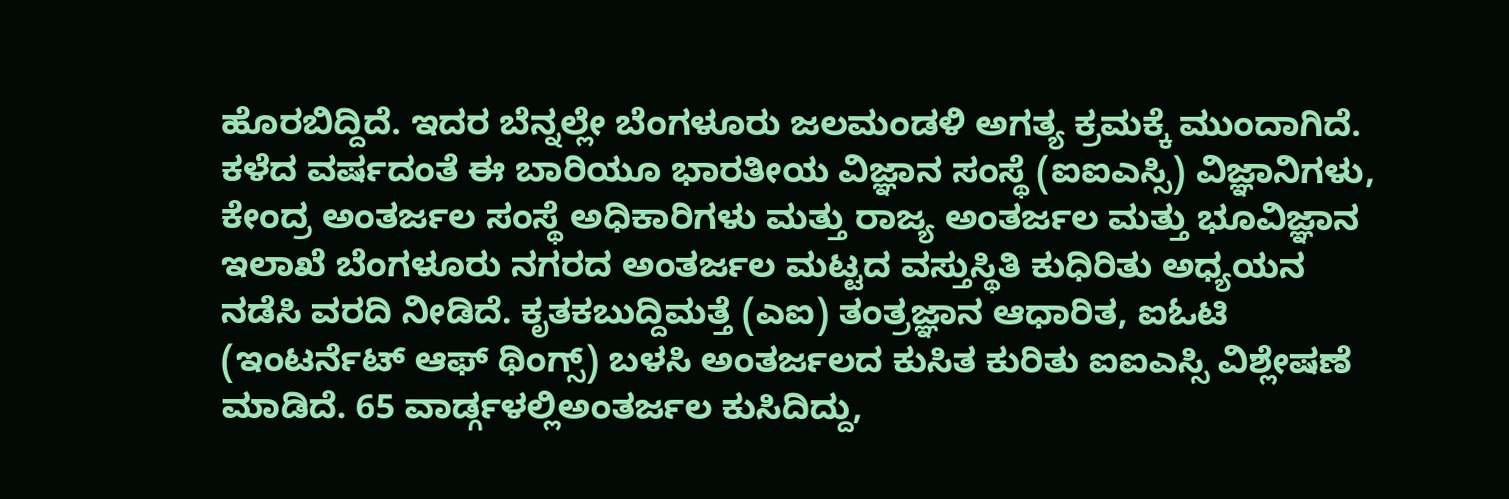ಹೊರಬಿದ್ದಿದೆ. ಇದರ ಬೆನ್ನಲ್ಲೇ ಬೆಂಗಳೂರು ಜಲಮಂಡಳಿ ಅಗತ್ಯ ಕ್ರಮಕ್ಕೆ ಮುಂದಾಗಿದೆ.
ಕಳೆದ ವರ್ಷದಂತೆ ಈ ಬಾರಿಯೂ ಭಾರತೀಯ ವಿಜ್ಞಾನ ಸಂಸ್ಥೆ (ಐಐಎಸ್ಸಿ) ವಿಜ್ಞಾನಿಗಳು, ಕೇಂದ್ರ ಅಂತರ್ಜಲ ಸಂಸ್ಥೆ ಅಧಿಕಾರಿಗಳು ಮತ್ತು ರಾಜ್ಯ ಅಂತರ್ಜಲ ಮತ್ತು ಭೂವಿಜ್ಞಾನ ಇಲಾಖೆ ಬೆಂಗಳೂರು ನಗರದ ಅಂತರ್ಜಲ ಮಟ್ಟದ ವಸ್ತುಸ್ಥಿತಿ ಕುಧಿರಿತು ಅಧ್ಯಯನ ನಡೆಸಿ ವರದಿ ನೀಡಿದೆ. ಕೃತಕಬುದ್ದಿಮತ್ತೆ (ಎಐ) ತಂತ್ರಜ್ಞಾನ ಆಧಾರಿತ, ಐಓಟಿ (ಇಂಟರ್ನೆಟ್ ಆಫ್ ಥಿಂಗ್ಸ್) ಬಳಸಿ ಅಂತರ್ಜಲದ ಕುಸಿತ ಕುರಿತು ಐಐಎಸ್ಸಿ ವಿಶ್ಲೇಷಣೆ ಮಾಡಿದೆ. 65 ವಾರ್ಡ್ಗಳಲ್ಲಿಅಂತರ್ಜಲ ಕುಸಿದಿದ್ದು,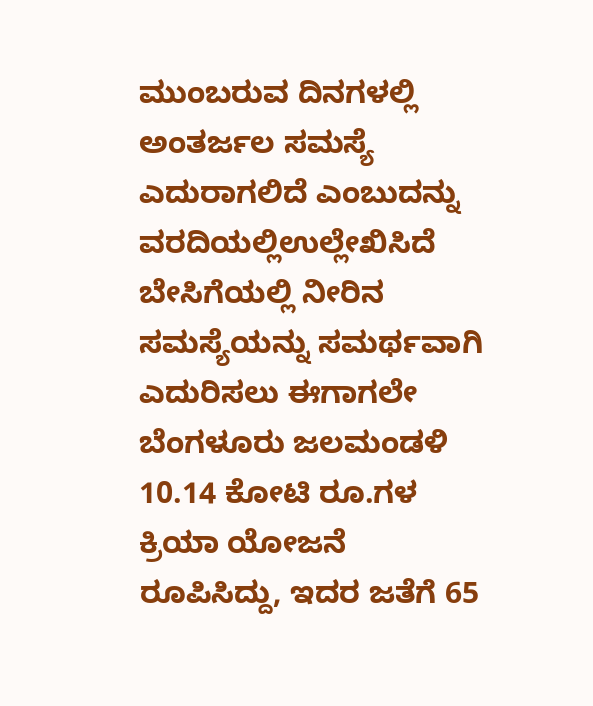ಮುಂಬರುವ ದಿನಗಳಲ್ಲಿ ಅಂತರ್ಜಲ ಸಮಸ್ಯೆ ಎದುರಾಗಲಿದೆ ಎಂಬುದನ್ನು ವರದಿಯಲ್ಲಿಉಲ್ಲೇಖಿಸಿದೆ
ಬೇಸಿಗೆಯಲ್ಲಿ ನೀರಿನ ಸಮಸ್ಯೆಯನ್ನು ಸಮರ್ಥವಾಗಿ ಎದುರಿಸಲು ಈಗಾಗಲೇ ಬೆಂಗಳೂರು ಜಲಮಂಡಳಿ 10.14 ಕೋಟಿ ರೂ.ಗಳ ಕ್ರಿಯಾ ಯೋಜನೆ ರೂಪಿಸಿದ್ದು, ಇದರ ಜತೆಗೆ 65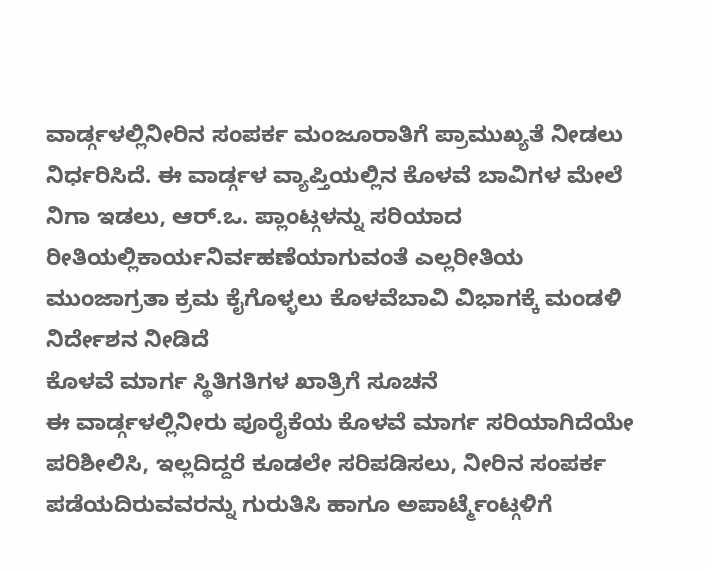ವಾರ್ಡ್ಗಳಲ್ಲಿನೀರಿನ ಸಂಪರ್ಕ ಮಂಜೂರಾತಿಗೆ ಪ್ರಾಮುಖ್ಯತೆ ನೀಡಲು ನಿರ್ಧರಿಸಿದೆ. ಈ ವಾರ್ಡ್ಗಳ ವ್ಯಾಪ್ತಿಯಲ್ಲಿನ ಕೊಳವೆ ಬಾವಿಗಳ ಮೇಲೆ ನಿಗಾ ಇಡಲು, ಆರ್.ಒ. ಪ್ಲಾಂಟ್ಗಳನ್ನು ಸರಿಯಾದ ರೀತಿಯಲ್ಲಿಕಾರ್ಯನಿರ್ವಹಣೆಯಾಗುವಂತೆ ಎಲ್ಲರೀತಿಯ ಮುಂಜಾಗ್ರತಾ ಕ್ರಮ ಕೈಗೊಳ್ಳಲು ಕೊಳವೆಬಾವಿ ವಿಭಾಗಕ್ಕೆ ಮಂಡಳಿ ನಿರ್ದೇಶನ ನೀಡಿದೆ
ಕೊಳವೆ ಮಾರ್ಗ ಸ್ಥಿತಿಗತಿಗಳ ಖಾತ್ರಿಗೆ ಸೂಚನೆ
ಈ ವಾರ್ಡ್ಗಳಲ್ಲಿನೀರು ಪೂರೈಕೆಯ ಕೊಳವೆ ಮಾರ್ಗ ಸರಿಯಾಗಿದೆಯೇ ಪರಿಶೀಲಿಸಿ, ಇಲ್ಲದಿದ್ದರೆ ಕೂಡಲೇ ಸರಿಪಡಿಸಲು, ನೀರಿನ ಸಂಪರ್ಕ ಪಡೆಯದಿರುವವರನ್ನು ಗುರುತಿಸಿ ಹಾಗೂ ಅಪಾರ್ಟ್ಮೆಂಟ್ಗಳಿಗೆ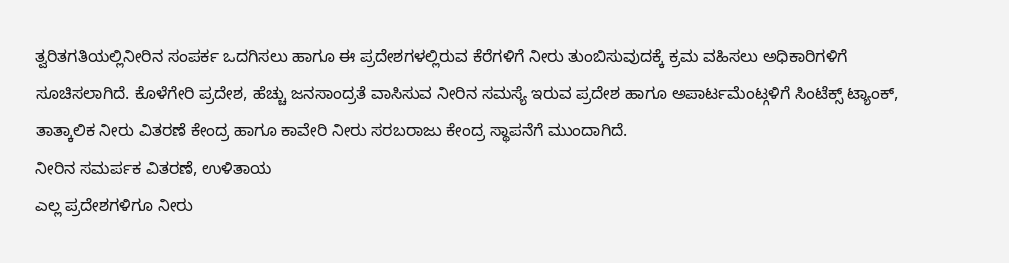ತ್ವರಿತಗತಿಯಲ್ಲಿನೀರಿನ ಸಂಪರ್ಕ ಒದಗಿಸಲು ಹಾಗೂ ಈ ಪ್ರದೇಶಗಳಲ್ಲಿರುವ ಕೆರೆಗಳಿಗೆ ನೀರು ತುಂಬಿಸುವುದಕ್ಕೆ ಕ್ರಮ ವಹಿಸಲು ಅಧಿಕಾರಿಗಳಿಗೆ ಸೂಚಿಸಲಾಗಿದೆ. ಕೊಳೆಗೇರಿ ಪ್ರದೇಶ, ಹೆಚ್ಚು ಜನಸಾಂದ್ರತೆ ವಾಸಿಸುವ ನೀರಿನ ಸಮಸ್ಯೆ ಇರುವ ಪ್ರದೇಶ ಹಾಗೂ ಅಪಾರ್ಟಮೆಂಟ್ಗಳಿಗೆ ಸಿಂಟೆಕ್ಸ್ ಟ್ಯಾಂಕ್, ತಾತ್ಕಾಲಿಕ ನೀರು ವಿತರಣೆ ಕೇಂದ್ರ ಹಾಗೂ ಕಾವೇರಿ ನೀರು ಸರಬರಾಜು ಕೇಂದ್ರ ಸ್ಥಾಪನೆಗೆ ಮುಂದಾಗಿದೆ.
ನೀರಿನ ಸಮರ್ಪಕ ವಿತರಣೆ, ಉಳಿತಾಯ
ಎಲ್ಲ ಪ್ರದೇಶಗಳಿಗೂ ನೀರು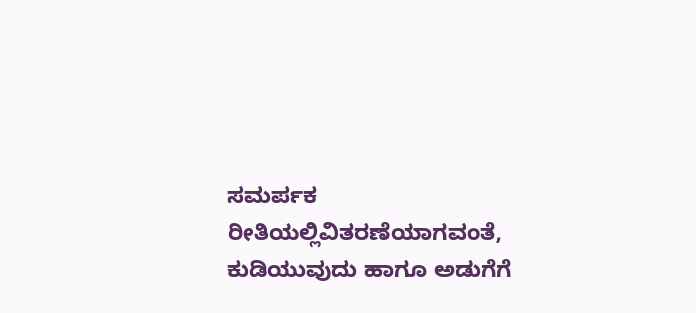ಸಮರ್ಪಕ ರೀತಿಯಲ್ಲಿವಿತರಣೆಯಾಗವಂತೆ, ಕುಡಿಯುವುದು ಹಾಗೂ ಅಡುಗೆಗೆ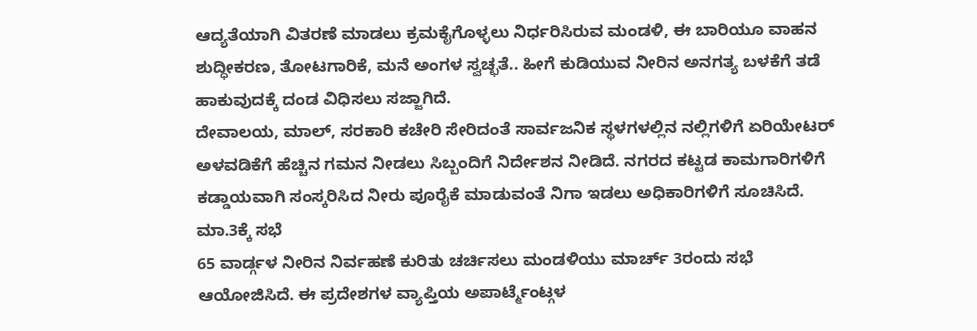ಆದ್ಯತೆಯಾಗಿ ವಿತರಣೆ ಮಾಡಲು ಕ್ರಮಕೈಗೊಳ್ಳಲು ನಿರ್ಧರಿಸಿರುವ ಮಂಡಳಿ, ಈ ಬಾರಿಯೂ ವಾಹನ ಶುದ್ಧೀಕರಣ, ತೋಟಗಾರಿಕೆ, ಮನೆ ಅಂಗಳ ಸ್ವಚ್ಛತೆ.. ಹೀಗೆ ಕುಡಿಯುವ ನೀರಿನ ಅನಗತ್ಯ ಬಳಕೆಗೆ ತಡೆ ಹಾಕುವುದಕ್ಕೆ ದಂಡ ವಿಧಿಸಲು ಸಜ್ಜಾಗಿದೆ.
ದೇವಾಲಯ, ಮಾಲ್, ಸರಕಾರಿ ಕಚೇರಿ ಸೇರಿದಂತೆ ಸಾರ್ವಜನಿಕ ಸ್ಥಳಗಳಲ್ಲಿನ ನಲ್ಲಿಗಳಿಗೆ ಏರಿಯೇಟರ್ ಅಳವಡಿಕೆಗೆ ಹೆಚ್ಚಿನ ಗಮನ ನೀಡಲು ಸಿಬ್ಬಂದಿಗೆ ನಿರ್ದೇಶನ ನೀಡಿದೆ. ನಗರದ ಕಟ್ಟಡ ಕಾಮಗಾರಿಗಳಿಗೆ ಕಡ್ಡಾಯವಾಗಿ ಸಂಸ್ಕರಿಸಿದ ನೀರು ಪೂರೈಕೆ ಮಾಡುವಂತೆ ನಿಗಾ ಇಡಲು ಅಧಿಕಾರಿಗಳಿಗೆ ಸೂಚಿಸಿದೆ.
ಮಾ.3ಕ್ಕೆ ಸಭೆ
65 ವಾರ್ಡ್ಗಳ ನೀರಿನ ನಿರ್ವಹಣೆ ಕುರಿತು ಚರ್ಚಿಸಲು ಮಂಡಳಿಯು ಮಾರ್ಚ್ 3ರಂದು ಸಭೆ ಆಯೋಜಿಸಿದೆ. ಈ ಪ್ರದೇಶಗಳ ವ್ಯಾಪ್ತಿಯ ಅಪಾರ್ಟ್ಮೆಂಟ್ಗಳ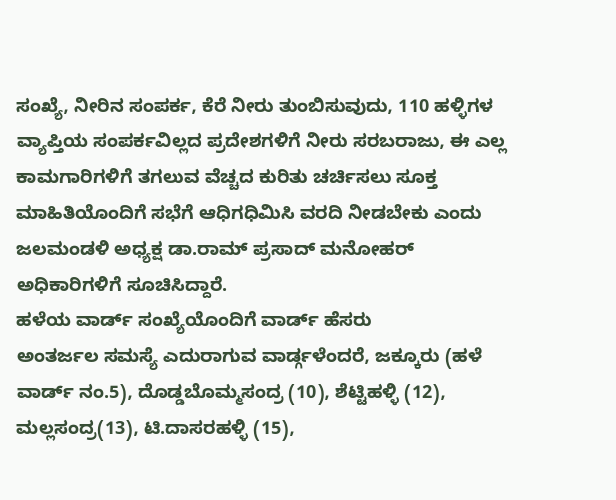ಸಂಖ್ಯೆ, ನೀರಿನ ಸಂಪರ್ಕ, ಕೆರೆ ನೀರು ತುಂಬಿಸುವುದು, 110 ಹಳ್ಳಿಗಳ ವ್ಯಾಪ್ತಿಯ ಸಂಪರ್ಕವಿಲ್ಲದ ಪ್ರದೇಶಗಳಿಗೆ ನೀರು ಸರಬರಾಜು, ಈ ಎಲ್ಲ ಕಾಮಗಾರಿಗಳಿಗೆ ತಗಲುವ ವೆಚ್ಚದ ಕುರಿತು ಚರ್ಚಿಸಲು ಸೂಕ್ತ ಮಾಹಿತಿಯೊಂದಿಗೆ ಸಭೆಗೆ ಆಧಿಗಧಿಮಿಸಿ ವರದಿ ನೀಡಬೇಕು ಎಂದು ಜಲಮಂಡಳಿ ಅಧ್ಯಕ್ಷ ಡಾ.ರಾಮ್ ಪ್ರಸಾದ್ ಮನೋಹರ್ ಅಧಿಕಾರಿಗಳಿಗೆ ಸೂಚಿಸಿದ್ದಾರೆ.
ಹಳೆಯ ವಾರ್ಡ್ ಸಂಖ್ಯೆಯೊಂದಿಗೆ ವಾರ್ಡ್ ಹೆಸರು
ಅಂತರ್ಜಲ ಸಮಸ್ಯೆ ಎದುರಾಗುವ ವಾರ್ಡ್ಗಳೆಂದರೆ, ಜಕ್ಕೂರು (ಹಳೆ ವಾರ್ಡ್ ನಂ.5), ದೊಡ್ಡಬೊಮ್ಮಸಂದ್ರ (10), ಶೆಟ್ಟಿಹಳ್ಳಿ (12), ಮಲ್ಲಸಂದ್ರ(13), ಟಿ.ದಾಸರಹಳ್ಳಿ (15),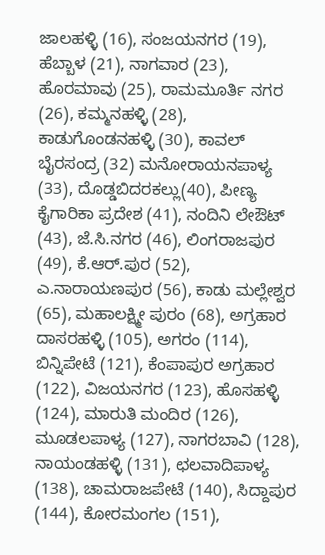ಜಾಲಹಳ್ಳಿ (16), ಸಂಜಯನಗರ (19), ಹೆಬ್ಬಾಳ (21), ನಾಗವಾರ (23), ಹೊರಮಾವು (25), ರಾಮಮೂರ್ತಿ ನಗರ (26), ಕಮ್ಮನಹಳ್ಳಿ (28), ಕಾಡುಗೊಂಡನಹಳ್ಳಿ (30), ಕಾವಲ್ ಬೈರಸಂದ್ರ (32) ಮನೋರಾಯನಪಾಳ್ಯ (33), ದೊಡ್ಡಬಿದರಕಲ್ಲು(40), ಪೀಣ್ಯ ಕೈಗಾರಿಕಾ ಪ್ರದೇಶ (41), ನಂದಿನಿ ಲೇಔಟ್ (43), ಜೆ.ಸಿ.ನಗರ (46), ಲಿಂಗರಾಜಪುರ (49), ಕೆ.ಆರ್.ಪುರ (52), ಎ.ನಾರಾಯಣಪುರ (56), ಕಾಡು ಮಲ್ಲೇಶ್ವರ (65), ಮಹಾಲಕ್ಷ್ಮೀ ಪುರಂ (68), ಅಗ್ರಹಾರ ದಾಸರಹಳ್ಳಿ (105), ಅಗರಂ (114), ಬಿನ್ನಿಪೇಟೆ (121), ಕೆಂಪಾಪುರ ಅಗ್ರಹಾರ (122), ವಿಜಯನಗರ (123), ಹೊಸಹಳ್ಳಿ (124), ಮಾರುತಿ ಮಂದಿರ (126), ಮೂಡಲಪಾಳ್ಯ (127), ನಾಗರಬಾವಿ (128), ನಾಯಂಡಹಳ್ಳಿ (131), ಛಲವಾದಿಪಾಳ್ಯ (138), ಚಾಮರಾಜಪೇಟೆ (140), ಸಿದ್ದಾಪುರ (144), ಕೋರಮಂಗಲ (151),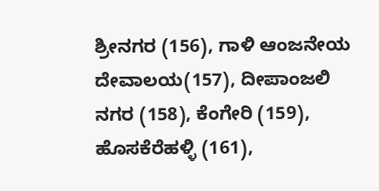ಶ್ರೀನಗರ (156), ಗಾಳಿ ಆಂಜನೇಯ ದೇವಾಲಯ(157), ದೀಪಾಂಜಲಿ ನಗರ (158), ಕೆಂಗೇರಿ (159), ಹೊಸಕೆರೆಹಳ್ಳಿ (161),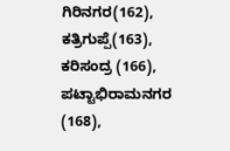ಗಿರಿನಗರ(162), ಕತ್ರಿಗುಪ್ಪೆ(163), ಕರಿಸಂದ್ರ (166), ಪಟ್ಟಾಭಿರಾಮನಗರ (168),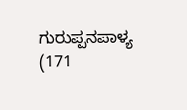ಗುರುಪ್ಪನಪಾಳ್ಯ (171